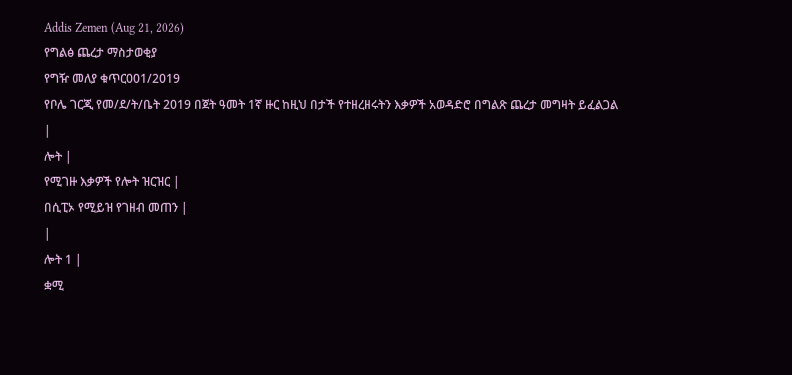Addis Zemen (Aug 21, 2026)
የግልፅ ጨረታ ማስታወቂያ
የግዥ መለያ ቁጥር001/2019
የቦሌ ገርጂ የመ/ደ/ት/ቤት 2019 በጀት ዓመት 1ኛ ዙር ከዚህ በታች የተዘረዘሩትን እቃዎች አወዳድሮ በግልጽ ጨረታ መግዛት ይፈልጋል
|
ሎት |
የሚገዙ እቃዎች የሎት ዝርዝር |
በሲፒኦ የሚይዝ የገዘብ መጠን |
|
ሎት 1 |
ቋሚ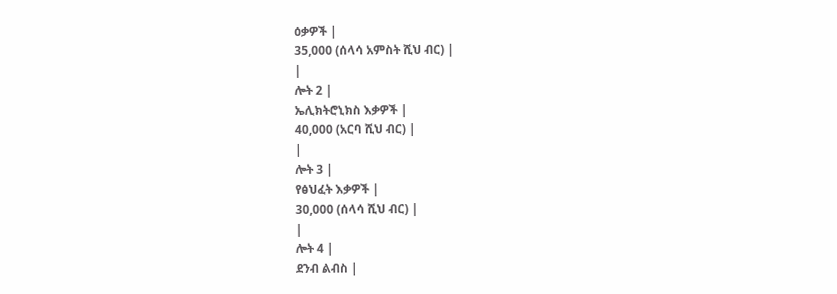ዕቃዎች |
35,000 (ሰላሳ አምስት ሺህ ብር) |
|
ሎት 2 |
ኤሊክትሮኒክስ እቃዎች |
40,000 (አርባ ሺህ ብር) |
|
ሎት 3 |
የፅህፈት እቃዎች |
30,000 (ሰላሳ ሺህ ብር) |
|
ሎት 4 |
ደንብ ልብስ |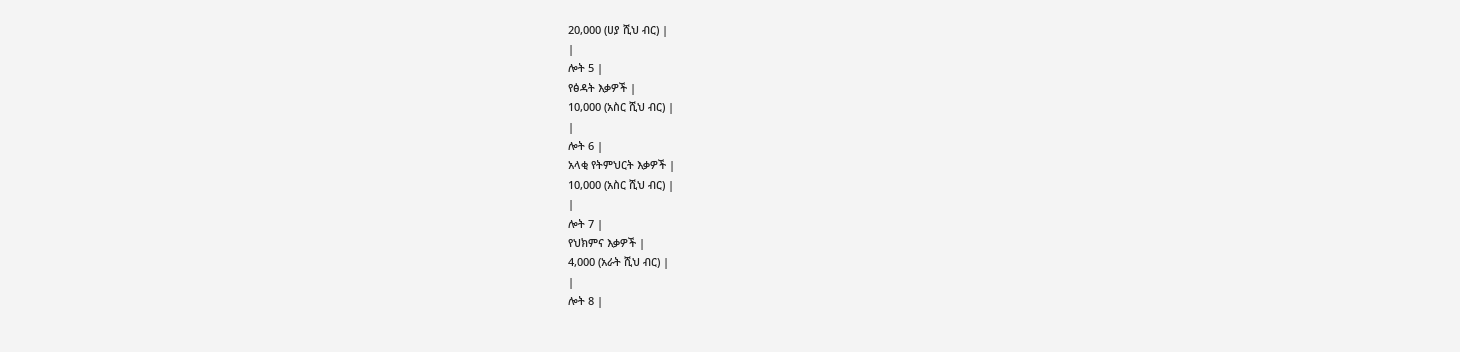20,000 (ሀያ ሺህ ብር) |
|
ሎት 5 |
የፅዳት እቃዎች |
10,000 (አስር ሺህ ብር) |
|
ሎት 6 |
አላቂ የትምህርት እቃዎች |
10,000 (አስር ሺህ ብር) |
|
ሎት 7 |
የህክምና እቃዎች |
4,000 (አራት ሺህ ብር) |
|
ሎት 8 |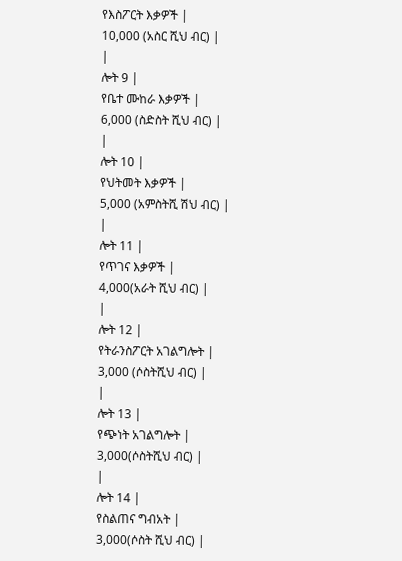የእስፖርት እቃዎች |
10,000 (አስር ሺህ ብር) |
|
ሎት 9 |
የቤተ ሙከራ እቃዎች |
6,000 (ስድስት ሺህ ብር) |
|
ሎት 10 |
የህትመት እቃዎች |
5,000 (አምስትሺ ሽህ ብር) |
|
ሎት 11 |
የጥገና እቃዎች |
4,000(አራት ሺህ ብር) |
|
ሎት 12 |
የትራንስፖርት አገልግሎት |
3,000 (ሶስትሺህ ብር) |
|
ሎት 13 |
የጭነት አገልግሎት |
3,000(ሶስትሺህ ብር) |
|
ሎት 14 |
የስልጠና ግብአት |
3,000(ሶስት ሺህ ብር) |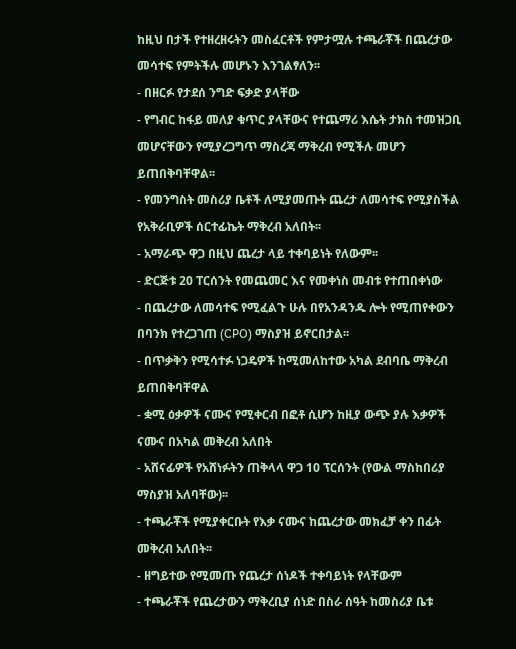ከዚህ በታች የተዘረዘሩትን መስፈርቶች የምታሟሉ ተጫራቾች በጨረታው መሳተፍ የምትችሉ መሆኑን እንገልፃለን፡፡
- በዘርፉ የታደሰ ንግድ ፍቃድ ያላቸው
- የግብር ከፋይ መለያ ቁጥር ያላቸውና የተጨማሪ እሴት ታክስ ተመዝጋቢ መሆናቸውን የሚያረጋግጥ ማስረጃ ማቅረብ የሚችሉ መሆን ይጠበቅባቸዋል፡፡
- የመንግስት መስሪያ ቤቶች ለሚያመጡት ጨረታ ለመሳተፍ የሚያስችል የአቅራቢዎች ሰርተፊኬት ማቅረብ አለበት፡፡
- አማራጭ ዋጋ በዚህ ጨረታ ላይ ተቀባይነት የለውም፡፡
- ድርጅቱ 20 ፐርሰንት የመጨመር እና የመቀነስ መብቱ የተጠበቀነው
- በጨረታው ለመሳተፍ የሚፈልጉ ሁሉ በየአንዳንዱ ሎት የሚጠየቀውን በባንክ የተረጋገጠ (CPO) ማስያዝ ይኖርበታል፡፡
- በጥቃቅን የሚሳተፉ ነጋዴዎች ከሚመለከተው አካል ደብባቤ ማቅረብ ይጠበቅባቸዋል
- ቋሚ ዕቃዎች ናሙና የሚቀርብ በፎቶ ሲሆን ከዚያ ውጭ ያሉ እቃዎች ናሙና በአካል መቅረብ አለበት
- አሸናፊዎች የአሸነፉትን ጠቅላላ ዋጋ 10 ፕርሰንት (የውል ማስከበሪያ ማስያዝ አለባቸው)፡፡
- ተጫራቾች የሚያቀርቡት የእቃ ናሙና ከጨረታው መክፈቻ ቀን በፊት መቅረብ አለበት፡፡
- ዘግይተው የሚመጡ የጨረታ ሰነዶች ተቀባይነት የላቸውም
- ተጫራቾች የጨረታውን ማቅረቢያ ሰነድ በስራ ሰዓት ከመስሪያ ቤቱ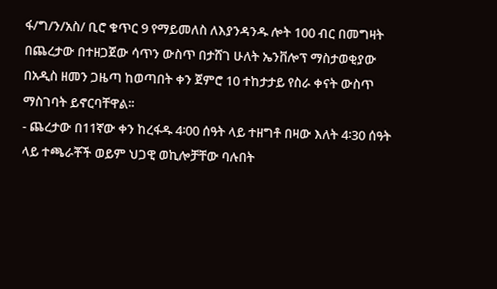ፋ/ግ/ን/አስ/ ቢሮ ቁጥር 9 የማይመለስ ለእያንዳንዱ ሎት 100 ብር በመግዛት በጨረታው በተዘጋጀው ሳጥን ውስጥ በታሸገ ሁለት ኤንቨሎፕ ማስታወቂያው በአዲስ ዘመን ጋዜጣ ከወጣበት ቀን ጀምሮ 10 ተከታታይ የስራ ቀናት ውስጥ ማስገባት ይኖርባቸዋል፡፡
- ጨረታው በ11ኛው ቀን ከረፋዱ 4፡00 ሰዓት ላይ ተዘግቶ በዛው እለት 4፡30 ሰዓት ላይ ተጫራቾች ወይም ህጋዊ ወኪሎቻቸው ባሉበት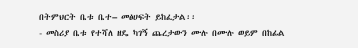በትምህርት ቤቱ ቤተ– መፅሀፍት ይከፈታል፡፡
- መስሪያ ቤቱ የተሻለ ዘዴ ካገኝ ጨረታውን ሙሉ በሙሉ ወይም በከፊል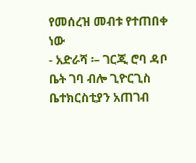የመሰረዝ መብቱ የተጠበቀ ነው
- አድራሻ ፡– ገርጂ ሮባ ዳቦ ቤት ገባ ብሎ ጊዮርጊስ ቤተክርስቲያን አጠገብ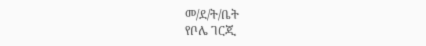መ/ደ/ት/ቤት
የቦሌ ገርጂ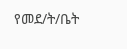የመደ/ት/ቤት